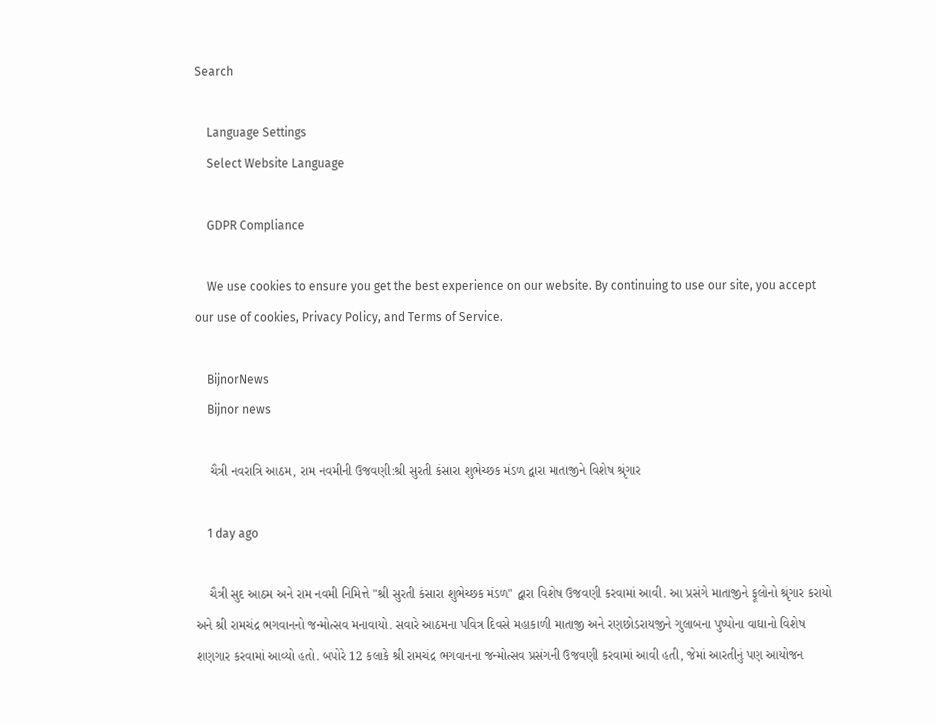Search

    Language Settings
    Select Website Language

    GDPR Compliance

    We use cookies to ensure you get the best experience on our website. By continuing to use our site, you accept our use of cookies, Privacy Policy, and Terms of Service.

    BijnorNews
    Bijnor news

    ચૈત્રી નવરાત્રિ આઠમ, રામ નવમીની ઉજવણી:શ્રી સુરતી કંસારા શુભેચ્છક મંડળ દ્વારા માતાજીને વિશેષ શ્રૃંગાર

    1 day ago

    ચૈત્રી સુદ આઠમ અને રામ નવમી નિમિત્તે "શ્રી સુરતી કંસારા શુભેચ્છક મંડળ" દ્વારા વિશેષ ઉજવણી કરવામાં આવી. આ પ્રસંગે માતાજીને ફૂલોનો શ્રૃંગાર કરાયો અને શ્રી રામચંદ્ર ભગવાનનો જન્મોત્સવ મનાવાયો. સવારે આઠમના પવિત્ર દિવસે મહાકાળી માતાજી અને રણછોડરાયજીને ગુલાબના પુષ્પોના વાઘાનો વિશેષ શણગાર કરવામાં આવ્યો હતો. બપોરે 12 કલાકે શ્રી રામચંદ્ર ભગવાનના જન્મોત્સવ પ્રસંગની ઉજવણી કરવામાં આવી હતી, જેમાં આરતીનું પણ આયોજન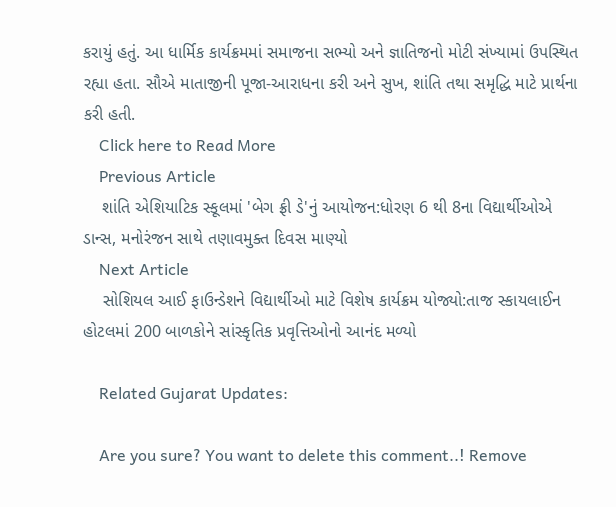કરાયું હતું. આ ધાર્મિક કાર્યક્રમમાં સમાજના સભ્યો અને જ્ઞાતિજનો મોટી સંખ્યામાં ઉપસ્થિત રહ્યા હતા. સૌએ માતાજીની પૂજા-આરાધના કરી અને સુખ, શાંતિ તથા સમૃદ્ધિ માટે પ્રાર્થના કરી હતી.
    Click here to Read More
    Previous Article
    શાંતિ એશિયાટિક સ્કૂલમાં 'બેગ ફ્રી ડે'નું આયોજન:ધોરણ 6 થી 8ના વિદ્યાર્થીઓએ ડાન્સ, મનોરંજન સાથે તણાવમુક્ત દિવસ માણ્યો
    Next Article
    સોશિયલ આઈ ફાઉન્ડેશને વિદ્યાર્થીઓ માટે વિશેષ કાર્યક્રમ યોજ્યો:તાજ સ્કાયલાઈન હોટલમાં 200 બાળકોને સાંસ્કૃતિક પ્રવૃત્તિઓનો આનંદ મળ્યો

    Related Gujarat Updates:

    Are you sure? You want to delete this comment..! Remove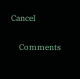Cancel

    Comments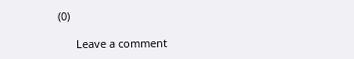(0)

      Leave a comment